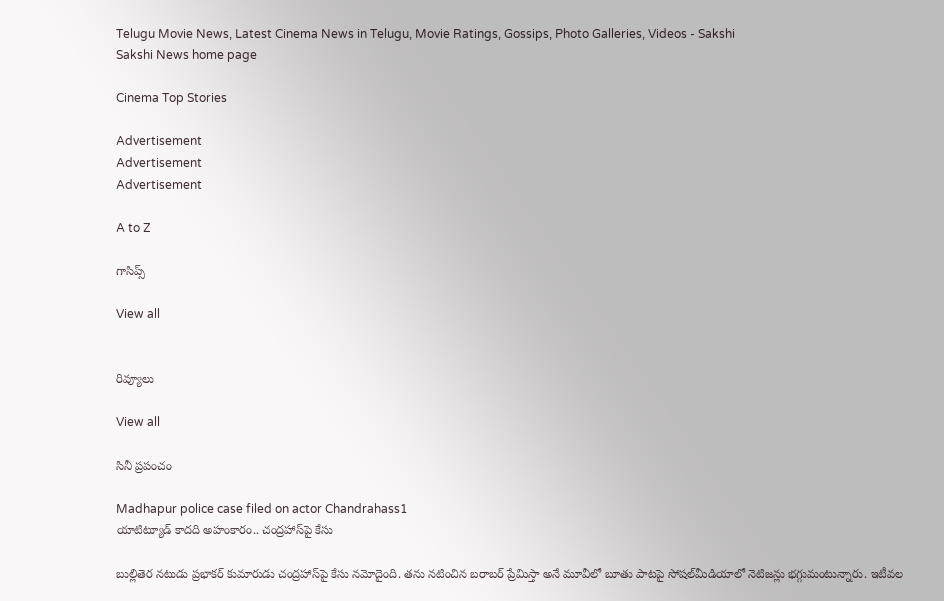Telugu Movie News, Latest Cinema News in Telugu, Movie Ratings, Gossips, Photo Galleries, Videos - Sakshi
Sakshi News home page

Cinema Top Stories

Advertisement
Advertisement
Advertisement

A to Z

గాసిప్స్

View all


రివ్యూలు

View all

సినీ ప్రపంచం

Madhapur police case filed on actor Chandrahass1
యాటిట్యూడ్ కాదది అహంకారం.. చంద్రహాస్‌పై కేసు

బుల్లితెర నటుడు ప్రభాకర్‌ కుమారుడు చంద్రహాస్‌పై కేసు నమోదైంది. తను నటించిన బరాబర్ ప్రేమిస్తా అనే మూవీలో బూతు పాటపై సోషల్‌మీడియాలో నెటిజన్లు భగ్గుమంటున్నారు. ఇటీవల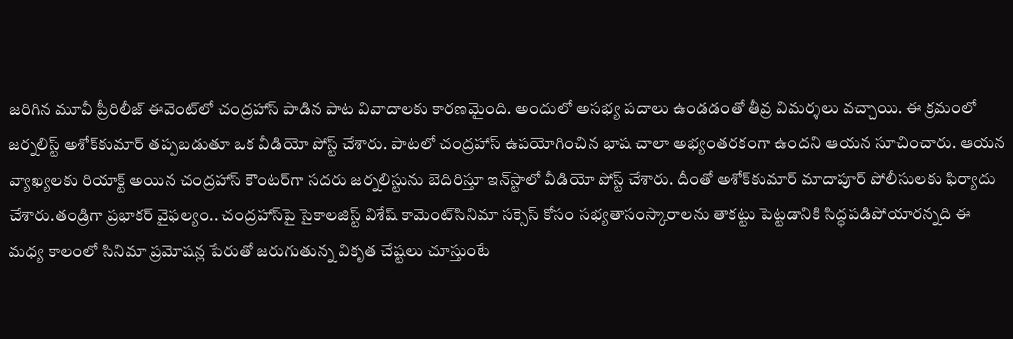జరిగిన మూవీ ప్రీరిలీజ్ ఈవెంట్‌లో చంద్రహాస్‌ పాడిన పాట వివాదాలకు కారణమైంది. అందులో అసభ్య పదాలు ఉండడంతో తీవ్ర విమర్శలు వచ్చాయి. ఈ క్రమంలో జర్నలిస్ట్‌ అశోక్‌కుమార్‌ తప్పబడుతూ ఒక వీడియో పోస్ట్‌ చేశారు. పాటలో చంద్రహాస్‌ ఉపయోగించిన భాష చాలా అభ్యంతరకంగా ఉందని ఆయన సూచించారు. ఆయన వ్యాఖ్యలకు రియాక్ట్‌ అయిన చంద్రహాస్‌ కౌంటర్‌గా సదరు జర్నలిస్టును బెదిరిస్తూ ఇన్‌స్టాలో వీడియో పోస్ట్‌ చేశారు. దీంతో అశోక్‌కుమార్‌ మాదాపూర్‌ పోలీసులకు ఫిర్యాదు చేశారు.తండ్రిగా ప్రభాకర్ వైఫల్యం.. చంద్రహాస్‌పై సైకాలజిస్ట్ విశేష్ కామెంట్‌సినిమా సక్సెస్ కోసం సభ్యతాసంస్కారాలను తాకట్టు పెట్టడానికి సిద్ధపడిపోయారన్నది ఈ మధ్య కాలంలో సినిమా ప్రమోషన్ల పేరుతో జరుగుతున్న వికృత చేష్టలు చూస్తుంటే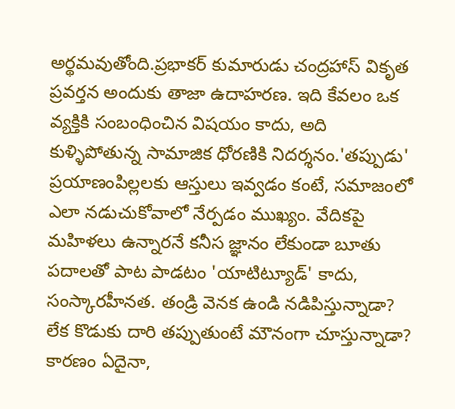అర్థమవుతోంది.ప్రభాకర్ కుమారుడు చంద్రహాస్ వికృత ప్రవర్తన అందుకు తాజా ఉదాహరణ. ఇది కేవలం ఒక వ్యక్తికి సంబంధించిన విషయం కాదు, అది కుళ్ళిపోతున్న సామాజిక ధోరణికి నిదర్శనం.'తప్పుడు' ప్రయాణంపిల్లలకు ఆస్తులు ఇవ్వడం కంటే, సమాజంలో ఎలా నడుచుకోవాలో నేర్పడం ముఖ్యం. వేదికపై మహిళలు ఉన్నారనే కనీస జ్ఞానం లేకుండా బూతు పదాలతో పాట పాడటం 'యాటిట్యూడ్' కాదు, సంస్కారహీనత. తండ్రి వెనక ఉండి నడిపిస్తున్నాడా? లేక కొడుకు దారి తప్పుతుంటే మౌనంగా చూస్తున్నాడా? కారణం ఏదైనా,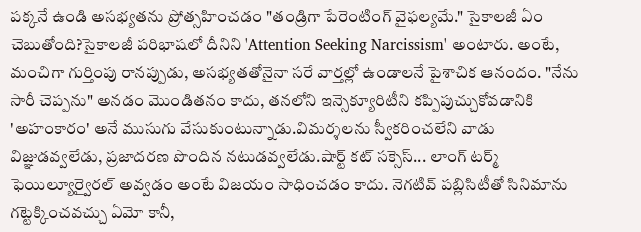పక్కనే ఉండి అసభ్యతను ప్రోత్సహించడం "తండ్రిగా పేరెంటింగ్ వైఫల్యమే." సైకాలజీ ఏం చెబుతోంది?సైకాలజీ పరిభాషలో దీనిని 'Attention Seeking Narcissism' అంటారు. అంటే, మంచిగా గుర్తింపు రానప్పుడు, అసభ్యతతోనైనా సరే వార్తల్లో ఉండాలనే పైశాచిక ఆనందం. "నేను సారీ చెప్పను" అనడం మొండితనం కాదు, తనలోని ఇన్సెక్యూరిటీని కప్పిపుచ్చుకోవడానికి 'అహంకారం' అనే ముసుగు వేసుకుంటున్నాడు.విమర్శలను స్వీకరించలేని వాడు విజ్ఞుడవ్వలేడు, ప్రజాదరణ పొందిన నటుడవ్వలేడు.షార్ట్ కట్ సక్సెస్... లాంగ్ టర్మ్ ఫెయిల్యూర్వైరల్ అవ్వడం అంటే విజయం సాధించడం కాదు. నెగటివ్ పబ్లిసిటీతో సినిమాను గట్టెక్కించవచ్చు ఏమో కానీ,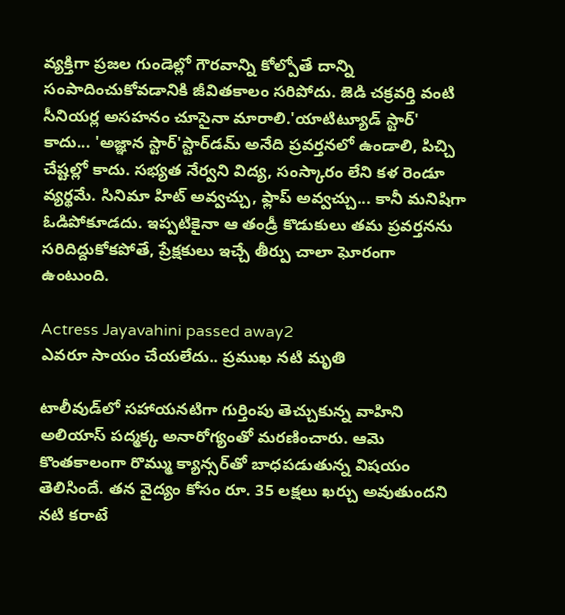వ్యక్తిగా ప్రజల గుండెల్లో గౌరవాన్ని కోల్పోతే దాన్ని సంపాదించుకోవడానికి జీవితకాలం సరిపోదు. జెడి చక్రవర్తి వంటి సీనియర్ల అసహనం చూసైనా మారాలి.'యాటిట్యూడ్ స్టార్' కాదు... 'అజ్ఞాన స్టార్'స్టార్‌డమ్ అనేది ప్రవర్తనలో ఉండాలి, పిచ్చి చేష్టల్లో కాదు. సభ్యత నేర్వని విద్య, సంస్కారం లేని కళ రెండూ వ్యర్థమే. సినిమా హిట్ అవ్వచ్చు, ఫ్లాప్ అవ్వచ్చు... కానీ మనిషిగా ఓడిపోకూడదు. ఇప్పటికైనా ఆ తండ్రీ కొడుకులు తమ ప్రవర్తనను సరిదిద్దుకోకపోతే, ప్రేక్షకులు ఇచ్చే తీర్పు చాలా ఘోరంగా ఉంటుంది.

Actress Jayavahini passed away2
ఎవరూ సాయం చేయలేదు.. ప్రముఖ నటి మృతి

టాలీవుడ్‌లో సహాయనటిగా గుర్తింపు తెచ్చుకున్న వాహిని అలియాస్‌ పద్మక్క అనారోగ్యంతో మరణించారు. ఆమె కొంతకాలంగా రొమ్ము క్యాన్సర్‌తో బాధపడుతున్న విషయం తెలిసిందే. తన వైద్యం కోసం రూ. 35 లక్షలు ఖర్చు అవుతుందని నటి కరాటే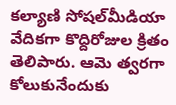కల్యాణి సోషల్‌మీడియా వేదికగా కొద్దిరోజుల క్రితం తెలిపారు. ఆమె త్వరగా కోలుకునేందుకు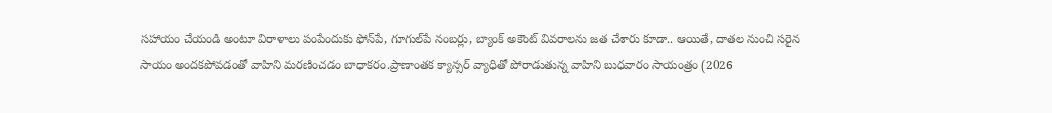సహాయం చేయండి అంటూ విరాళాలు పంపేందుకు ఫోన్‌పే, గూగుల్‌పే నంబర్లు, బ్యాంక్‌ అకౌంట్‌ వివరాలను జత చేశారు కూడా.. ఆయితే, దాతల నుంచి సరైన సాయం అందకపోవడంతో వాహిని మరణించడం బాధాకరం.ప్రాణాంతక క్యాన్సర్ వ్యాధితో పోరాడుతున్న వాహిని బుధవారం సాయంత్రం (2026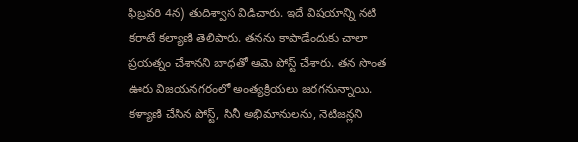ఫిబ్రవరి 4న) తుదిశ్వాస విడిచారు. ఇదే విషయాన్ని నటి కరాటే కల్యాణి తెలిపారు. తనను కాపాడేందుకు చాలా ప్రయత్నం చేశానని బాధతో ఆమె పోస్ట్‌ చేశారు. తన సొంత ఊరు విజయనగరంలో అంత్యక్రియలు జరగనున్నాయి. కళ్యాణి చేసిన పోస్ట్, సినీ అభిమానులను, నెటిజన్లని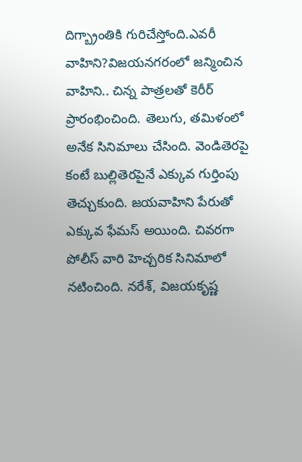దిగ్బ్రాంతికి గురిచేస్తోంది.ఎవరీ వాహిని?విజయనగరంలో జన్మించిన వాహిని.. చిన్న పాత్రలతో కెరీర్‌ ప్రారంభించింది. తెలుగు, తమిళంలో అనేక సినిమాలు చేసింది. వెండితెరపై కంటే బుల్లితెరపైనే ఎక్కువ గుర్తింపు తెచ్చుకుంది. జయవాహిని పేరుతో ఎక్కువ ఫేమస్‌ అయింది. చివరగా పోలీస్‌ వారి హెచ్చరిక సినిమాలో నటించింది. నరేశ్, విజయకృష్ణ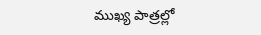ముఖ్య పాత్రల్లో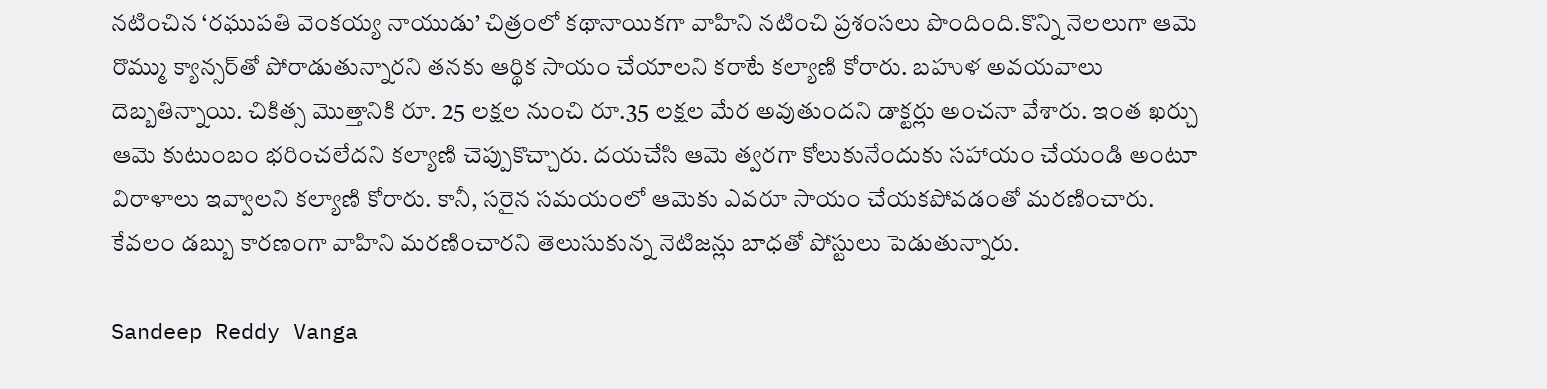నటించిన ‘రఘుపతి వెంకయ్య నాయుడు’ చిత్రంలో కథానాయికగా వాహిని నటించి ప్రశంసలు పొందింది.కొన్ని నెలలుగా ఆమె రొమ్ము క్యాన్సర్‌తో పోరాడుతున్నారని తనకు ఆర్థిక సాయం చేయాలని కరాటే కల్యాణి కోరారు. బహుళ అవయవాలు దెబ్బతిన్నాయి. చికిత్స మొత్తానికి రూ. 25 లక్షల నుంచి రూ.35 లక్షల మేర అవుతుందని డాక్టర్లు అంచనా వేశారు. ఇంత ఖర్చు ఆమె కుటుంబం భరించలేదని కల్యాణి చెప్పుకొచ్చారు. దయచేసి ఆమె త్వరగా కోలుకునేందుకు సహాయం చేయండి అంటూ విరాళాలు ఇవ్వాలని కల్యాణి కోరారు. కానీ, సరైన సమయంలో ఆమెకు ఎవరూ సాయం చేయకపోవడంతో మరణించారు. కేవలం డబ్బు కారణంగా వాహిని మరణించారని తెలుసుకున్న నెటిజన్లు బాధతో పోస్టులు పెడుతున్నారు.

Sandeep Reddy Vanga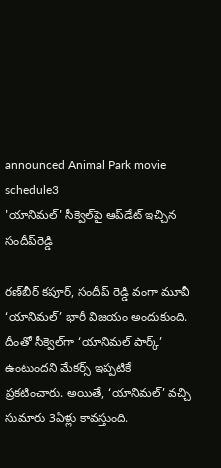announced Animal Park movie schedule3
'యానిమల్‌' సీక్వెల్‌పై ఆప్‌డేట్‌ ఇచ్చిన సందీప్‌రెడ్డి

రణ్‌బీర్‌ కపూర్‌, సందీప్‌ రెడ్డి వంగా మూవీ ‘యానిమల్‌’ భారీ విజయం అందుకుంది. దీంతో సీక్వెల్‌గా ‘యానిమల్‌ పార్క్‌’ ఉంటుందని మేకర్స్‌ ఇప్పటికే ప్రకటించారు. అయితే, ‘యానిమల్‌’ వచ్చి సుమారు 3ఏళ్లు కావస్తుంది.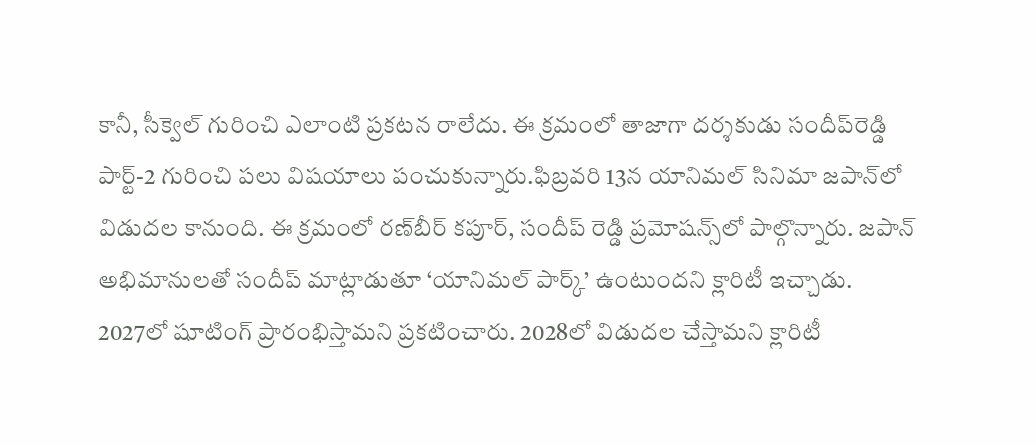కానీ, సీక్వెల్‌ గురించి ఎలాంటి ప్రకటన రాలేదు. ఈ క్రమంలో తాజాగా దర్శకుడు సందీప్‌రెడ్డి పార్ట్‌-2 గురించి పలు విషయాలు పంచుకున్నారు.ఫిబ్రవరి 13న యానిమల్‌ సినిమా జపాన్‌లో విడుదల కానుంది. ఈ క్రమంలో రణ్‌బీర్‌ కపూర్‌, సందీప్‌ రెడ్డి ప్రమోషన్స్‌లో పాల్గొన్నారు. జపాన్‌ అభిమానులతో సందీప్‌ మాట్లాడుతూ ‘యానిమల్‌ పార్క్‌’ ఉంటుందని క్లారిటీ ఇచ్చాడు. 2027లో షూటింగ్‌ ప్రారంభిస్తామని ప్రకటించారు. 2028లో విడుదల చేస్తామని క్లారిటీ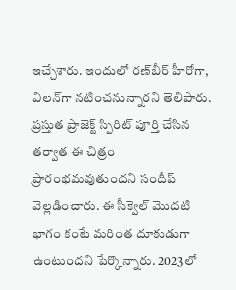ఇచ్చేశారు. ఇందులో రణ్‌బీర్‌ హీరోగా, విలన్‌గా నటించనున్నారని తెలిపారు. ప్రస్తుత ప్రాజెక్ట్ స్పిరిట్‌ పూర్తి చేసిన తర్వాత ఈ చిత్రం ప్రారంభమవుతుందని సందీప్‌ వెల్లడించారు. ఈ సీక్వెల్ మొదటి భాగం కంటే మరింత దూకుడుగా ఉంటుందని పేర్కొన్నారు. 2023లో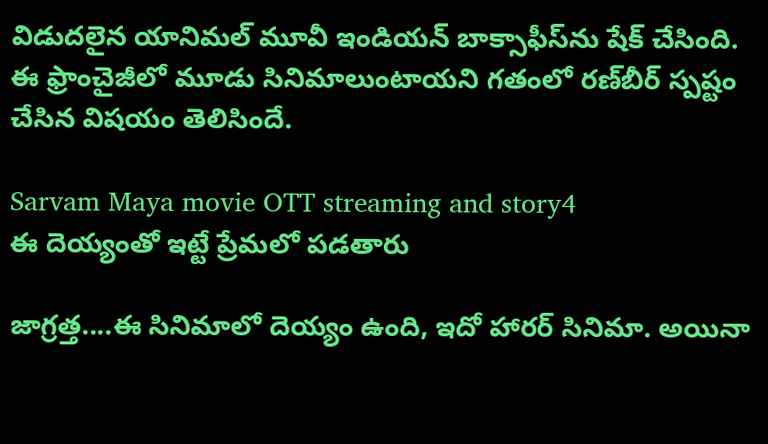విడుదలైన యానిమల్‌ మూవీ ఇండియన్‌ బాక్సాఫీస్‌ను షేక్‌ చేసింది. ఈ ఫ్రాంచైజీలో మూడు సినిమాలుంటాయని గతంలో రణ్‌బీర్‌ స్పష్టం చేసిన విషయం తెలిసిందే.

Sarvam Maya movie OTT streaming and story4
ఈ దెయ్యంతో ఇట్టే ప్రేమలో పడతారు

జాగ్రత్త....ఈ సినిమాలో దెయ్యం ఉంది, ఇదో హారర్ సినిమా. అయినా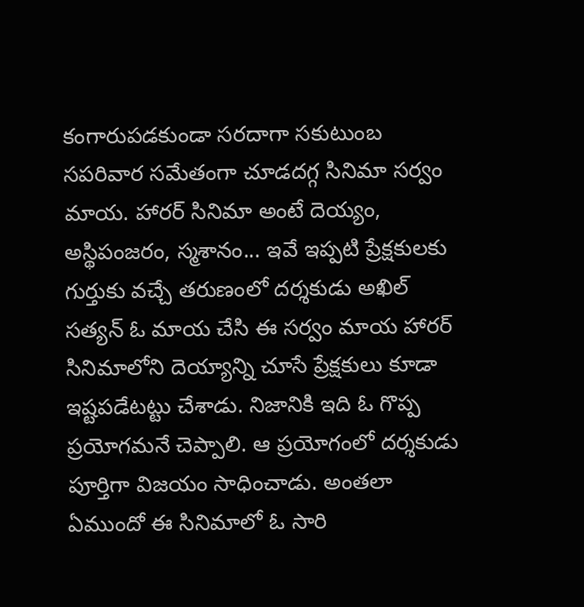కంగారుపడకుండా సరదాగా సకుటుంబ సపరివార సమేతంగా చూడదగ్గ సినిమా సర్వం మాయ. హారర్ సినిమా అంటే దెయ్యం, అస్థిపంజరం, స్మశానం... ఇవే ఇప్పటి ప్రేక్షకులకు గుర్తుకు వచ్చే తరుణంలో దర్శకుడు అఖిల్ సత్యన్ ఓ మాయ చేసి ఈ సర్వం మాయ హారర్ సినిమాలోని దెయ్యాన్ని చూసే ప్రేక్షకులు కూడా ఇష్టపడేటట్టు చేశాడు. నిజానికి ఇది ఓ గొప్ప ప్రయోగమనే చెప్పాలి. ఆ ప్రయోగంలో దర్శకుడు పూర్తిగా విజయం సాధించాడు. అంతలా ఏముందో ఈ సినిమాలో ఓ సారి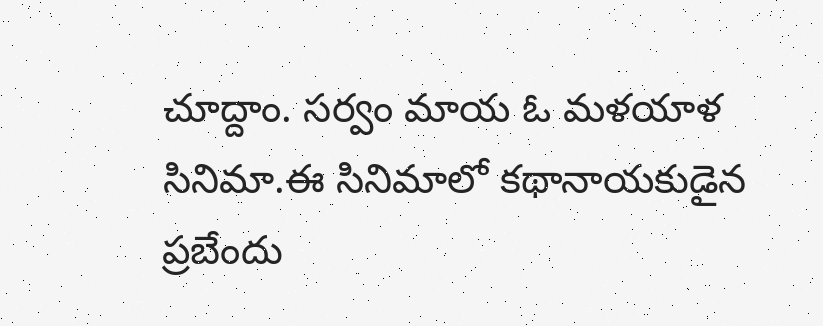చూద్దాం. సర్వం మాయ ఓ మళయాళ సినిమా.ఈ సినిమాలో కథానాయకుడైన ప్రబేందు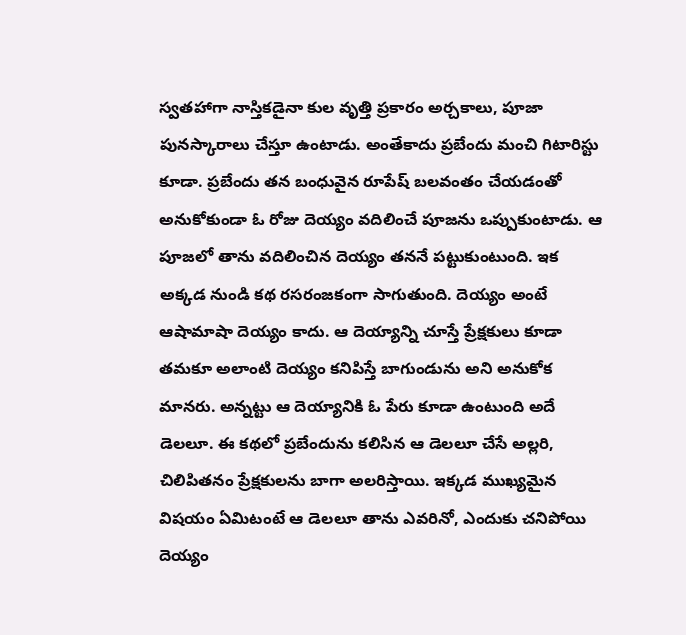స్వతహాగా నాస్తికడైనా కుల వృత్తి ప్రకారం అర్చకాలు, పూజా పునస్కారాలు చేస్తూ ఉంటాడు. అంతేకాదు ప్రబేందు మంచి గిటారిస్టు కూడా. ప్రబేందు తన బంధువైన రూపేష్ బలవంతం చేయడంతో అనుకోకుండా ఓ రోజు దెయ్యం వదిలించే పూజను ఒప్పుకుంటాడు. ఆ పూజలో తాను వదిలించిన దెయ్యం తననే పట్టుకుంటుంది. ఇక అక్కడ నుండి కథ రసరంజకంగా సాగుతుంది. దెయ్యం అంటే ఆషామాషా దెయ్యం కాదు. ఆ దెయ్యాన్ని చూస్తే ప్రేక్షకులు కూడా తమకూ అలాంటి దెయ్యం కనిపిస్తే బాగుండును అని అనుకోక మానరు. అన్నట్టు ఆ దెయ్యానికి ఓ పేరు కూడా ఉంటుంది అదే డెలలూ. ఈ కథలో ప్రబేందును కలిసిన ఆ డెలలూ చేసే అల్లరి, చిలిపితనం ప్రేక్షకులను బాగా అలరిస్తాయి. ఇక్కడ ముఖ్యమైన విషయం ఏమిటంటే ఆ డెలలూ తాను ఎవరినో, ఎందుకు చనిపోయి దెయ్యం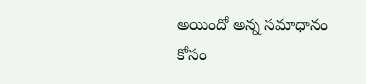అయిందో అన్న సమాధానం కోసం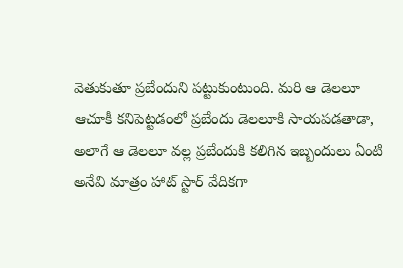వెతుకుతూ ప్రబేందుని పట్టుకుంటుంది. మరి ఆ డెలలూ ఆచూకీ కనిపెట్టడంలో ప్రబేందు డెలలూకి సాయపడతాడా, అలాగే ఆ డెలలూ వల్ల ప్రబేందుకి కలిగిన ఇబ్బందులు ఏంటి అనేవి మాత్రం హాట్ స్టార్ వేదికగా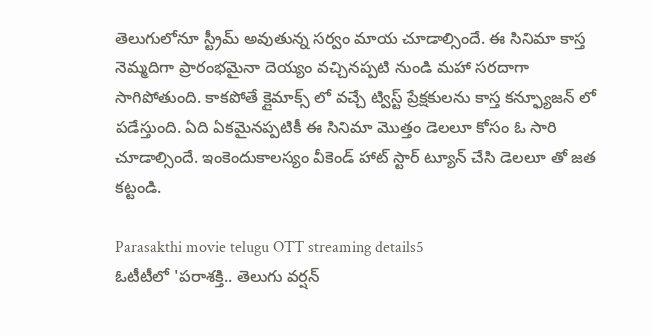తెలుగులోనూ స్ట్రీమ్ అవుతున్న సర్వం మాయ చూడాల్సిందే. ఈ సినిమా కాస్త నెమ్మదిగా ప్రారంభమైనా దెయ్యం వచ్చినప్పటి నుండి మహా సరదాగా సాగిపోతుంది. కాకపోతే క్లైమాక్స్ లో వచ్చే ట్విస్ట్ ప్రేక్షకులను కాస్త కన్ఫ్యూజన్ లో పడేస్తుంది. ఏది ఏకమైనప్పటికీ ఈ సినిమా మొత్తం డెలలూ కోసం ఓ సారి చూడాల్సిందే. ఇంకెందుకాలస్యం వీకెండ్ హాట్ స్టార్ ట్యూన్ చేసి డెలలూ తో జత కట్టండి.

Parasakthi movie telugu OTT streaming details5
ఓటీటీలో 'పరాశక్తి.. తెలుగు వర్షన్‌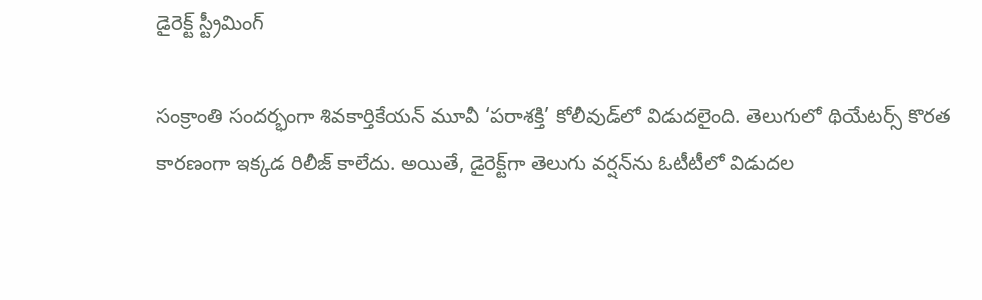డైరెక్ట్‌ స్ట్రీమింగ్‌

సంక్రాంతి సందర్భంగా శివకార్తికేయన్‌ మూవీ ‘పరాశక్తి’ కోలీవుడ్‌లో విడుదలైంది. తెలుగులో థియేటర్స్‌ కొరత కారణంగా ఇక్కడ రిలీజ్‌ కాలేదు. అయితే, డైరెక్ట్‌గా తెలుగు వర్షన్‌ను ఓటీటీలో విడుదల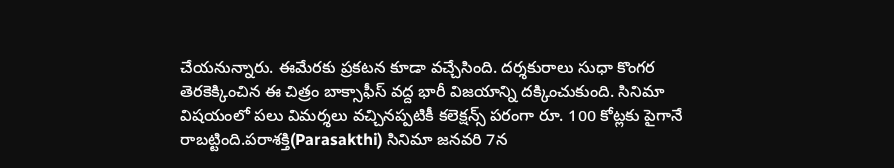చేయనున్నారు. ఈమేరకు ప్రకటన కూడా వచ్చేసింది. దర్శకురాలు సుధా కొంగర తెరకెక్కించిన ఈ చిత్రం బాక్సాఫీస్‌ వద్ద భారీ విజయాన్ని దక్కించుకుంది. సినిమా విషయంలో పలు విమర్శలు వచ్చినప్పటికీ కలెక్షన్స్‌ పరంగా రూ. 100 కోట్లకు పైగానే రాబట్టింది.పరాశక్తి(Parasakthi) సినిమా జనవరి 7న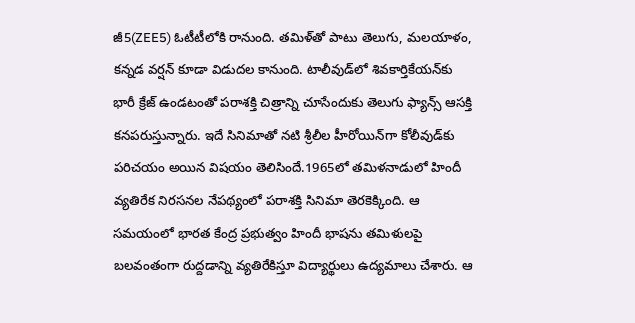జీ5(ZEE5) ఓటీటీలోకి రానుంది. తమిళ్‌తో పాటు తెలుగు, మలయాళం, కన్నడ వర్షన్‌ కూడా విడుదల కానుంది. టాలీవుడ్‌లో శివకార్తికేయన్‌కు భారీ క్రేజ్‌ ఉండటంతో పరాశక్తి చిత్రాన్ని చూసేందుకు తెలుగు ఫ్యాన్స్‌ ఆసక్తి కనపరుస్తున్నారు. ఇదే సినిమాతో నటి శ్రీలీల హీరోయిన్‌గా కోలీవుడ్‌కు పరిచయం అయిన విషయం తెలిసిందే.1965లో తమిళనాడులో హిందీ వ్యతిరేక నిరసనల నేపథ్యంలో పరాశక్తి సినిమా తెరకెక్కింది. ఆ సమయంలో భారత కేంద్ర ప్రభుత్వం హిందీ భాషను తమిళులపై బలవంతంగా రుద్దడాన్ని వ్యతిరేకిస్తూ విద్యార్థులు ఉద్యమాలు చేశారు. ఆ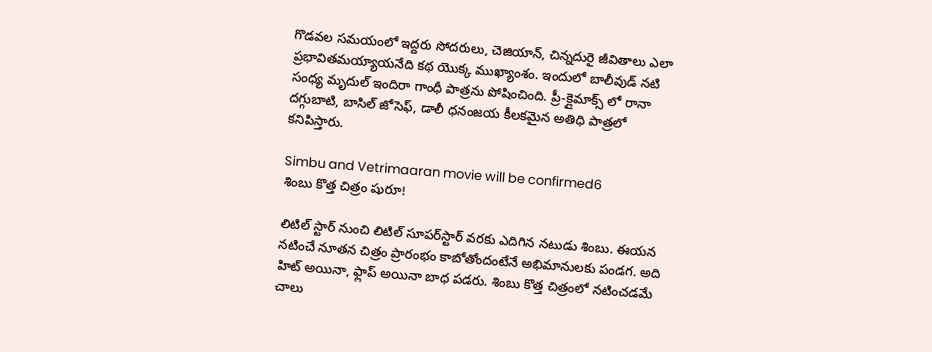గొడవల సమయంలో ఇద్దరు సోదరులు, చెజియాన్, చిన్నదురై జీవితాలు ఎలా ప్రభావితమయ్యాయనేది కథ యొక్క ముఖ్యాంశం. ఇందులో బాలీవుడ్ నటి సంధ్య మృదుల్ ఇందిరా గాంధీ పాత్రను పోషించింది. ప్రీ-క్లైమాక్స్ లో రానా దగ్గుబాటి, బాసిల్ జోసెఫ్, డాలీ ధనంజయ కీలకమైన అతిధి పాత్రలో కనిపిస్తారు.

Simbu and Vetrimaaran movie will be confirmed6
శింబు కొత్త చిత్రం షురూ!

లిటిల్‌ స్టార్‌ నుంచి లిటిల్‌ సూపర్‌స్టార్‌ వరకు ఎదిగిన నటుడు శింబు. ఈయన నటించే నూతన చిత్రం ప్రారంభం కాబోతోందంటేనే అభిమానులకు పండగ. అది హిట్‌ అయినా, ఫ్లాప్‌ అయినా బాధ పడరు. శింబు కొత్త చిత్రంలో నటించడమే చాలు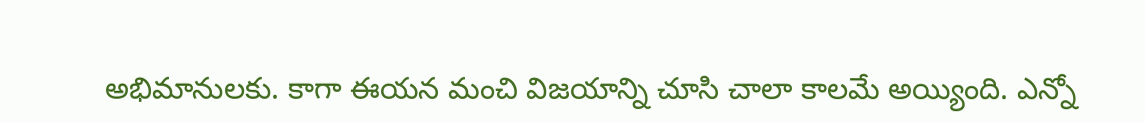అభిమానులకు. కాగా ఈయన మంచి విజయాన్ని చూసి చాలా కాలమే అయ్యింది. ఎన్నో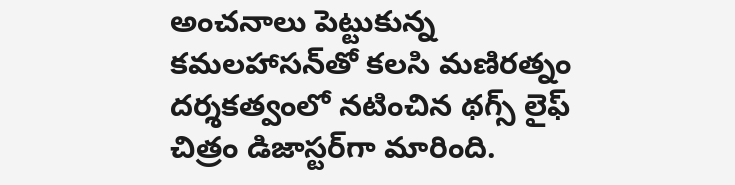అంచనాలు పెట్టుకున్న కమలహాసన్‌తో కలసి మణిరత్నం దర్శకత్వంలో నటించిన థగ్స్‌ లైఫ్‌ చిత్రం డిజాస్టర్‌గా మారింది.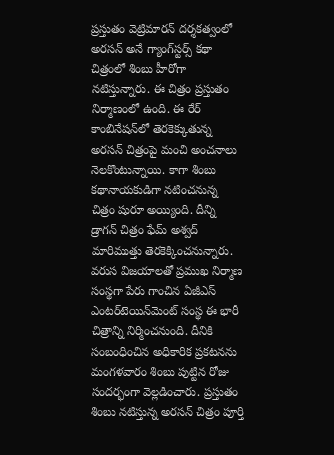ప్రస్తుతం వెట్రిమారన్‌ దర్శకత్వంలో అరసన్‌ అనే గ్యాంగ్‌స్టర్స్‌ కథా చిత్రంలో శింబు హీరోగా నటిస్తున్నారు. ఈ చిత్రం ప్రస్తుతం నిర్మాణంలో ఉంది. ఈ రేర్‌ కాంబినేషన్‌లో తెరకెక్కుతున్న అరసన్‌ చిత్రంపై మంచి అంచనాలు నెలకొంటున్నాయి. కాగా శింబు కథానాయకుడిగా నటించనున్న చిత్రం షురూ అయ్యింది. దీన్ని డ్రాగన్‌ చిత్రం ఫేమ్‌ అశ్వద్‌ మారిముత్తు తెరకెక్కించనున్నారు. వరుస విజయాలతో ప్రముఖ నిర్మాణ సంస్థగా పేరు గాంచిన ఏజీఎస్‌ ఎంటర్‌టెయిన్‌మెంట్‌ సంస్థ ఈ భారీ చిత్రాన్ని నిర్మించనుంది. దీనికి సంబంధించిన అధికారిక ప్రకటనను మంగళవారం శింబు పుట్టిన రోజు సందర్భంగా వెల్లడించారు. ప్రస్తుతం శింబు నటిస్తున్న అరసన్‌ చిత్రం పూర్తి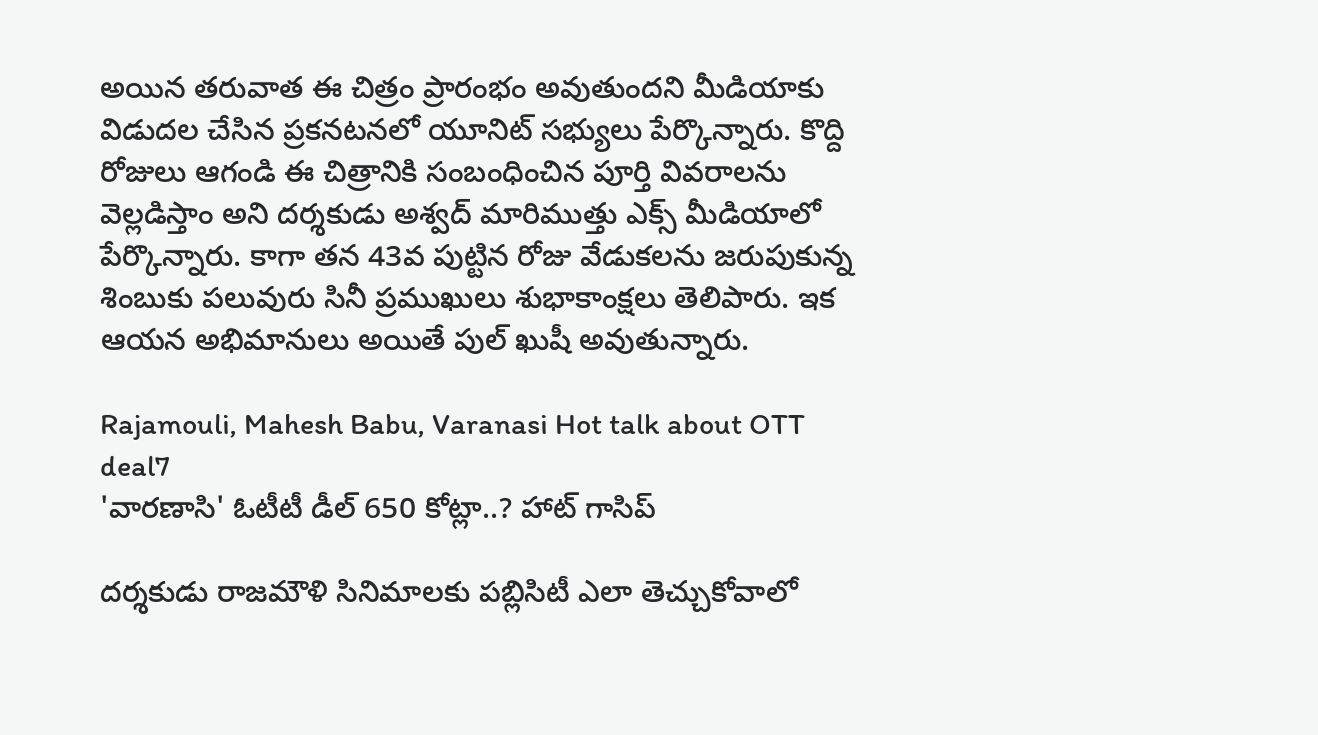అయిన తరువాత ఈ చిత్రం ప్రారంభం అవుతుందని మీడియాకు విడుదల చేసిన ప్రకనటనలో యూనిట్‌ సభ్యులు పేర్కొన్నారు. కొద్ది రోజులు ఆగండి ఈ చిత్రానికి సంబంధించిన పూర్తి వివరాలను వెల్లడిస్తాం అని దర్శకుడు అశ్వద్‌ మారిముత్తు ఎక్స్‌ మీడియాలో పేర్కొన్నారు. కాగా తన 43వ పుట్టిన రోజు వేడుకలను జరుపుకున్న శింబుకు పలువురు సినీ ప్రముఖులు శుభాకాంక్షలు తెలిపారు. ఇక ఆయన అభిమానులు అయితే పుల్‌ ఖుషీ అవుతున్నారు.

Rajamouli, Mahesh Babu, Varanasi Hot talk about OTT deal7
'వారణాసి' ఓటీటీ డీల్ 650 కోట్లా..? హాట్ గాసిప్‌

దర్శకుడు రాజమౌళి సినిమాలకు పబ్లిసిటీ ఎలా తెచ్చుకోవాలో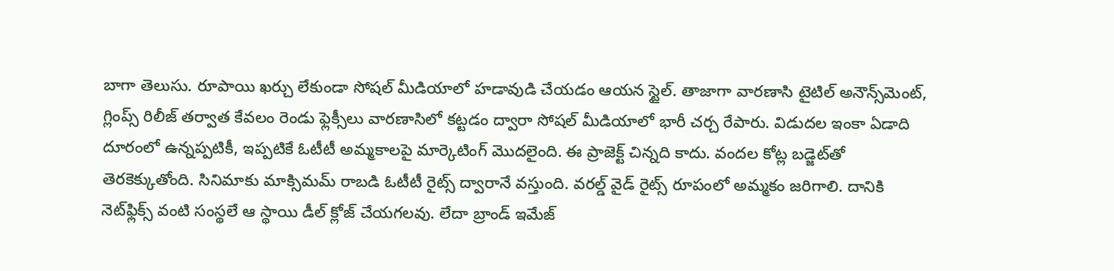బాగా తెలుసు. రూపాయి ఖర్చు లేకుండా సోషల్ మీడియాలో హడావుడి చేయడం ఆయన స్టైల్. తాజాగా వారణాసి టైటిల్ అనౌన్స్‌మెంట్, గ్లింప్స్ రిలీజ్ తర్వాత కేవలం రెండు ఫ్లెక్సీలు వారణాసిలో కట్టడం ద్వారా సోషల్ మీడియాలో భారీ చర్చ రేపారు. విడుదల ఇంకా ఏడాది దూరంలో ఉన్నప్పటికీ, ఇప్పటికే ఓటీటీ అమ్మకాలపై మార్కెటింగ్ మొదలైంది. ఈ ప్రాజెక్ట్ చిన్నది కాదు. వందల కోట్ల బడ్జెట్‌తో తెరకెక్కుతోంది. సినిమాకు మాక్సిమమ్ రాబడి ఓటీటీ రైట్స్ ద్వారానే వస్తుంది. వరల్డ్ వైడ్ రైట్స్ రూపంలో అమ్మకం జరిగాలి. దానికి నెట్‌ఫ్లిక్స్ వంటి సంస్థలే ఆ స్థాయి డీల్ క్లోజ్ చేయగలవు. లేదా బ్రాండ్ ఇమేజ్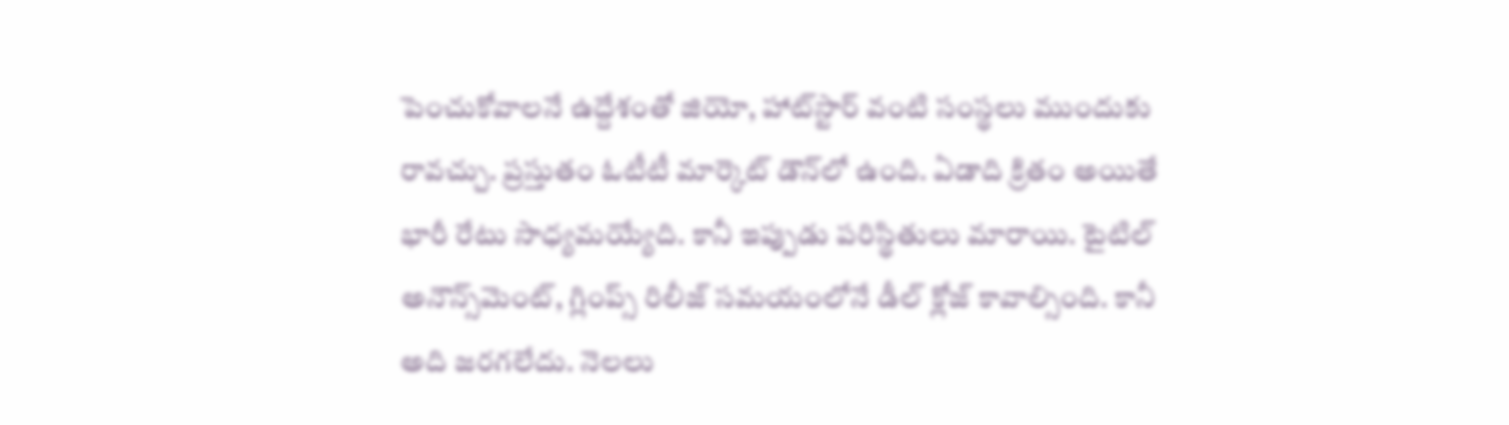పెంచుకోవాలనే ఉద్దేశంతో జియో, హాట్‌స్టార్ వంటి సంస్థలు ముందుకు రావచ్చు. ప్రస్తుతం ఓటీటీ మార్కెట్ డౌన్‌లో ఉంది. ఏడాది క్రితం అయితే భారీ రేటు సాధ్యమయ్యేది. కానీ ఇప్పుడు పరిస్థితులు మారాయి. టైటిల్ అనౌన్స్‌మెంట్, గ్లింప్స్ రిలీజ్ సమయంలోనే డీల్ క్లోజ్ కావాల్సింది. కానీ అది జరగలేదు. నెలలు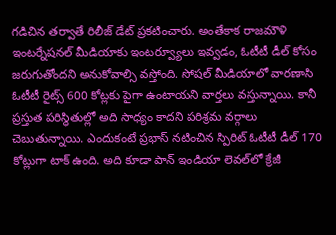గడిచిన తర్వాతే రిలీజ్ డేట్ ప్రకటించారు. అంతేకాక రాజమౌళి ఇంటర్నేషనల్ మీడియాకు ఇంటర్వ్యూలు ఇవ్వడం, ఓటీటీ డీల్ కోసం జరుగుతోందని అనుకోవాల్సి వస్తోంది. సోషల్ మీడియాలో వారణాసి ఓటీటీ రైట్స్ 600 కోట్లకు పైగా ఉంటాయని వార్తలు వస్తున్నాయి. కానీ ప్రస్తుత పరిస్థితుల్లో అది సాధ్యం కాదని పరిశ్రమ వర్గాలు చెబుతున్నాయి. ఎందుకంటే ప్రభాస్ నటించిన స్పిరిట్ ఓటీటీ డీల్ 170 కోట్లుగా టాక్ ఉంది. అది కూడా పాన్ ఇండియా లెవల్‌లో క్రేజీ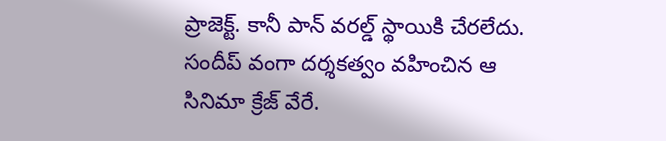ప్రాజెక్ట్. కానీ పాన్ వరల్డ్ స్థాయికి చేరలేదు. సందీప్ వంగా దర్శకత్వం వహించిన ఆ సినిమా క్రేజ్ వేరే.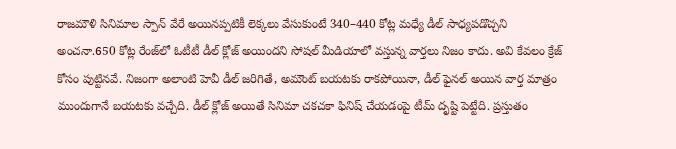రాజమౌళి సినిమాల స్పాన్ వేరే అయినప్పటికీ లెక్కలు వేసుకుంటే 340–440 కోట్ల మధ్యే డీల్‌ సాధ్యపడొచ్చని అంచనా.650 కోట్ల రేంజ్‌లో ఓటీటీ డీల్ క్లోజ్ అయిందని సోషల్ మీడియాలో వస్తున్న వార్తలు నిజం కాదు. అవి కేవలం క్రేజ్ కోసం పుట్టినవే. నిజంగా అలాంటి హెవీ డీల్ జరిగితే, అమౌంట్ బయటకు రాకపోయినా, డీల్ ఫైనల్ అయిన వార్త మాత్రం ముందుగానే బయటకు వచ్చేది. డీల్ క్లోజ్ అయితే సినిమా చకచకా ఫినిష్ చేయడంపై టీమ్ దృష్టి పెట్టేది. ప్రస్తుతం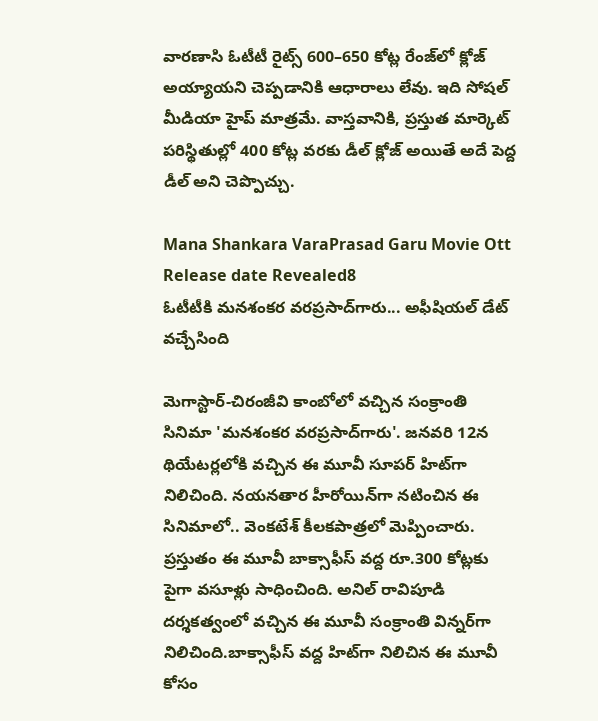వారణాసి ఓటీటీ రైట్స్ 600–650 కోట్ల రేంజ్‌లో క్లోజ్ అయ్యాయని చెప్పడానికి ఆధారాలు లేవు. ఇది సోషల్ మీడియా హైప్ మాత్రమే. వాస్తవానికి, ప్రస్తుత మార్కెట్ పరిస్థితుల్లో 400 కోట్ల వరకు డీల్ క్లోజ్ అయితే అదే పెద్ద డీల్‌ అని చెప్పొచ్చు.

Mana Shankara VaraPrasad Garu Movie Ott Release date Revealed8
ఓటీటీకి మనశంకర వరప్రసాద్‌గారు... అఫీషియల్ డేట్ వచ్చేసింది

మెగాస్టార్-చిరంజీవి కాంబోలో వచ్చిన సంక్రాంతి సినిమా 'మనశంకర వరప్రసాద్‌గారు'. జనవరి 12న థియేటర్లలోకి వచ్చిన ఈ మూవీ సూపర్‌ హిట్‌గా నిలిచింది. నయనతార హీరోయిన్‌గా నటించిన ఈ సినిమాలో.. వెంకటేశ్ కీలకపాత్రలో మెప్పించారు. ప్రస్తుతం ఈ మూవీ బాక్సాఫీస్ వద్ద రూ.300 కోట్లకు పైగా వసూళ్లు సాధించింది. అనిల్ రావిపూడి దర్శకత్వంలో వచ్చిన ఈ మూవీ సంక్రాంతి విన్నర్‌గా నిలిచింది.బాక్సాఫీస్‌ వద్ద హిట్‌గా నిలిచిన ఈ మూవీ కోసం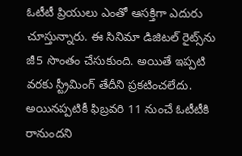ఓటీటీ ప్రియులు ఎంతో ఆసక్తిగా ఎదురు చూస్తున్నారు. ఈ సినిమా డిజిటల్ రైట్స్‌ను జీ5 సొంతం చేసుకుంది. అయితే ఇప్పటి వరకు స్ట్రీమింగ్ తేదీని ప్రకటించలేదు. అయినప్పటికీ ఫిబ్రవరి 11 నుంచే ఓటీటీకి రానుందని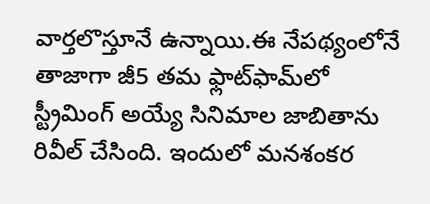వార్తలొస్తూనే ఉన్నాయి.ఈ నేపథ్యంలోనే తాజాగా జీ5 తమ ఫ్లాట్‌ఫామ్‌లో స్ట్రీమింగ్ అయ్యే సినిమాల జాబితాను రివీల్ చేసింది. ఇందులో మనశంకర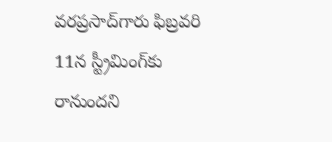వరప్రసాద్‌గారు ఫిబ్రవరి 11న స్ట్రీమింగ్‌కు రానుందని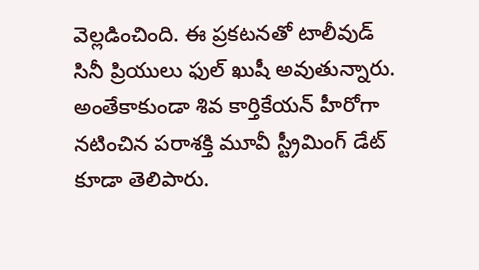వెల్లడించింది. ఈ ప్రకటనతో టాలీవుడ్ సినీ ప్రియులు ఫుల్ ఖుషీ అవుతున్నారు. అంతేకాకుండా శివ కార్తికేయన్ హీరోగా నటించిన పరాశక్తి మూవీ స్ట్రీమింగ్ డేట్‌ కూడా తెలిపారు.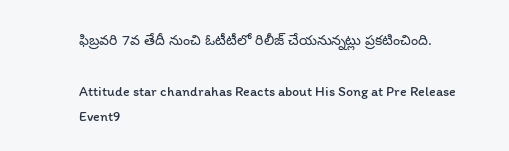ఫిబ్రవరి 7వ తేదీ నుంచి ఓటీటీలో రిలీజ్ చేయనున్నట్లు ప్రకటించింది.

Attitude star chandrahas Reacts about His Song at Pre Release Event9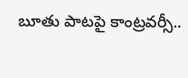బూతు పాటపై కాంట్రవర్సీ..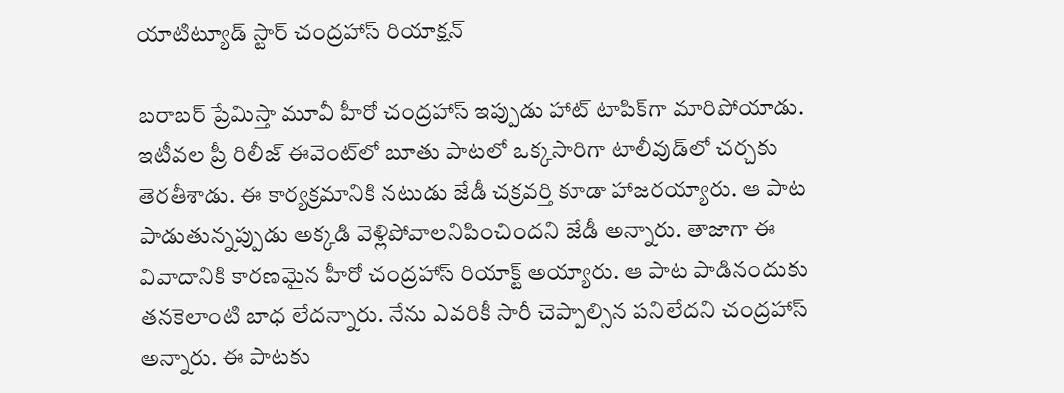యాటిట్యూడ్ స్టార్ చంద్రహాస్ రియాక్షన్

బరాబర్ ప్రేమిస్తా మూవీ హీరో చంద్రహాస్ ఇప్పుడు హాట్ టాపిక్‌గా మారిపోయాడు. ఇటీవల ప్రీ రిలీజ్ ఈవెంట్‌లో బూతు పాటలో ఒక్కసారిగా టాలీవుడ్‌లో చర్చకు తెరతీశాడు. ఈ కార్యక్రమానికి నటుడు జేడీ చక్రవర్తి కూడా హాజరయ్యారు. ఆ పాట పాడుతున్నప్పుడు అక్కడి వెళ్లిపోవాలనిపించిందని జేడీ అన్నారు. తాజాగా ఈ వివాదానికి కారణమైన హీరో చంద్రహాస్ రియాక్ట్ అయ్యారు. ఆ పాట పాడినందుకు తనకెలాంటి బాధ లేదన్నారు. నేను ఎవరికీ సారీ చెప్పాల్సిన పనిలేదని చంద్రహాస్ అన్నారు. ఈ పాటకు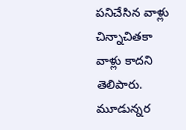పనిచేసిన వాళ్లు చిన్నాచితకా వాళ్లు కాదని తెలిపారు. మూడున్నర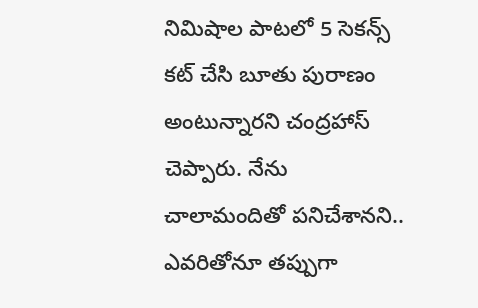నిమిషాల పాటలో 5 సెకన్స్ కట్ చేసి బూతు పురాణం అంటున్నారని చంద్రహాస్‌ చెప్పారు. నేను చాలామందితో పనిచేశానని.. ఎవరితోనూ తప్పుగా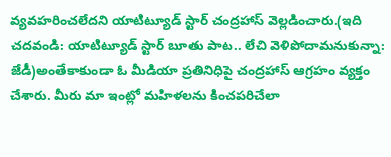వ్యవహరించలేదని యాటిట్యూడ్ స్టార్ చంద్రహాస్ వెల్లడించారు.(ఇది చదవండి: యాటిట్యూడ్ స్టార్ బూతు పాట.. లేచి వెళిపోదామనుకున్నా: జేడీ)అంతేకాకుండా ఓ మీడియా ప్రతినిధిపై చంద్రహాస్‌ ఆగ్రహం వ్యక్తం చేశారు. మీరు మా ఇంట్లో మహిళలను కించపరిచేలా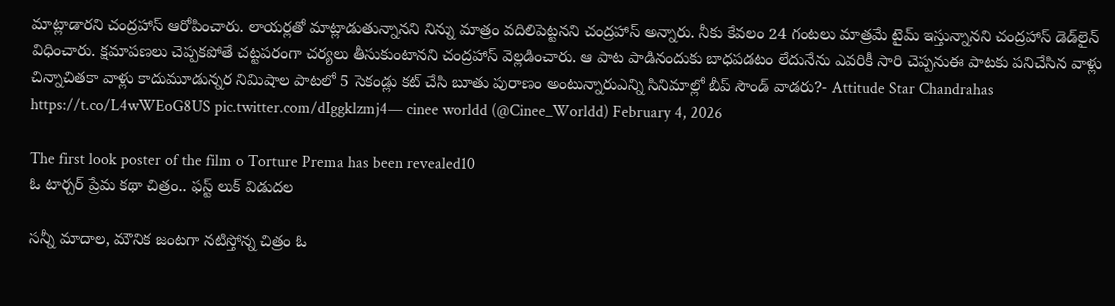మాట్లాడారని చంద్రహాస్ ఆరోపించారు. లాయర్లతో మాట్లాడుతున్నానని నిన్ను మాత్రం వదిలిపెట్టనని చంద్రహాస్ అన్నారు. నీకు కేవలం 24 గంటలు మాత్రమే టైమ్ ఇస్తున్నానని చంద్రహాస్ డెడ్‌లైన్ విధించారు. క్షమాపణలు చెప్పకపోతే చట్టపరంగా చర్యలు తీసుకుంటానని చంద్రహాస్ వెల్లడించారు. ఆ పాట పాడినందుకు బాధపడటం లేదునేను ఎవరికీ సారి చెప్పనుఈ పాటకు పనిచేసిన వాళ్లు చిన్నాచితకా వాళ్లు కాదుమూడున్నర నిమిషాల పాటలో 5 సెకండ్లు కట్ చేసి బూతు పురాణం అంటున్నారుఎన్ని సినిమాల్లో బీప్ సౌండ్ వాడరు?- Attitude Star Chandrahas https://t.co/L4wWEoG8US pic.twitter.com/dIggklzmj4— cinee worldd (@Cinee_Worldd) February 4, 2026

The first look poster of the film o Torture Prema has been revealed10
ఓ టార్చర్ ప్రేమ కథా చిత్రం.. ఫస్ట్ లుక్ విడుదల

సన్నీ మాదాల, మౌనిక జంటగా నటిస్తోన్న చిత్రం ఓ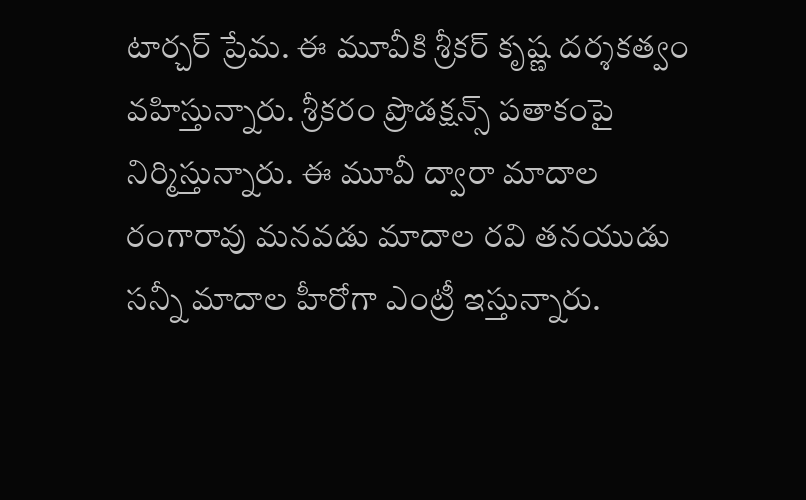టార్చర్ ప్రేమ. ఈ మూవీకి శ్రీకర్ కృష్ణ దర్శకత్వం వహిస్తున్నారు. శ్రీకరం ప్రొడక్షన్స్ పతాకంపై నిర్మిస్తున్నారు. ఈ మూవీ ద్వారా మాదాల రంగారావు మనవడు మాదాల రవి తనయుడు సన్నీ మాదాల హీరోగా ఎంట్రీ ఇస్తున్నారు.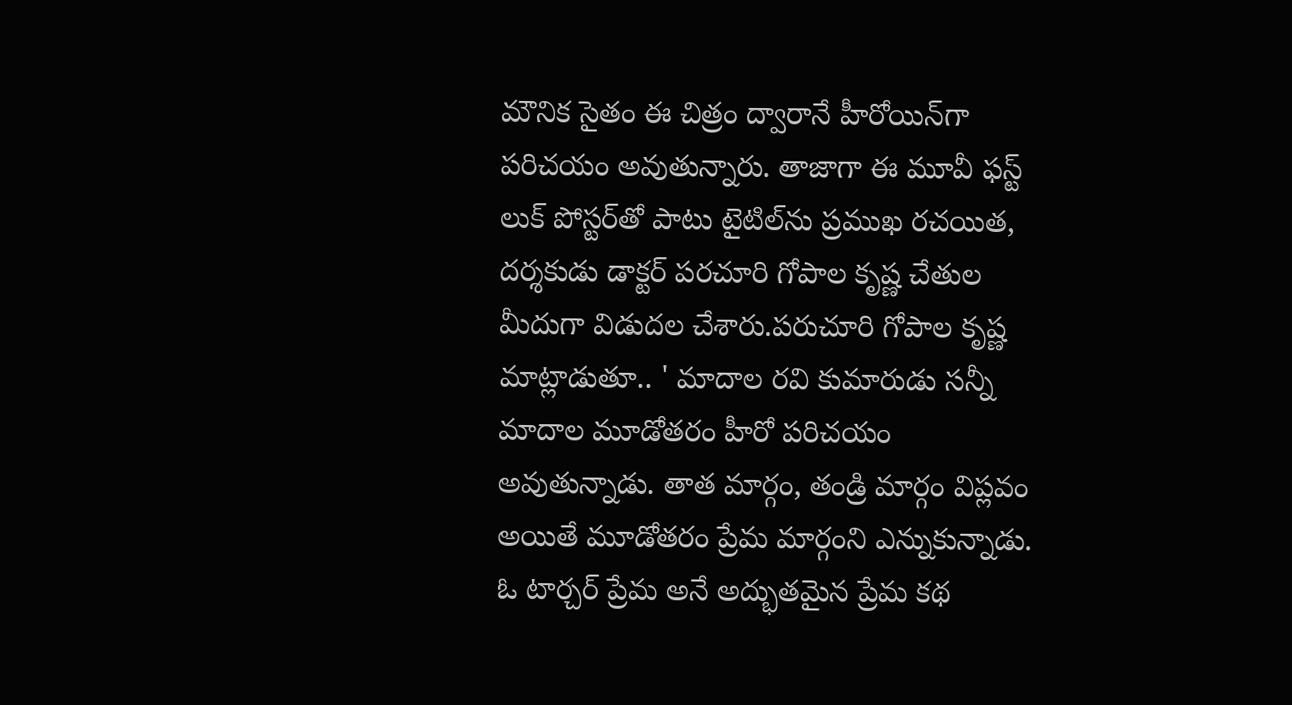మౌనిక సైతం ఈ చిత్రం ద్వారానే హీరోయిన్‌గా పరిచయం అవుతున్నారు. తాజాగా ఈ మూవీ ఫస్ట్ లుక్ పోస్టర్‌తో పాటు టైటిల్‌ను ప్రముఖ రచయిత, దర్శకుడు డాక్టర్ పరచూరి గోపాల కృష్ణ చేతుల మీదుగా విడుదల చేశారు.పరుచూరి గోపాల కృష్ణ మాట్లాడుతూ.. ' మాదాల రవి కుమారుడు సన్నీ మాదాల మూడోతరం హీరో పరిచయం అవుతున్నాడు. తాత మార్గం, తండ్రి మార్గం విప్లవం అయితే మూడోతరం ప్రేమ మార్గంని ఎన్నుకున్నాడు. ఓ టార్చర్ ప్రేమ అనే అద్భుతమైన ప్రేమ కథ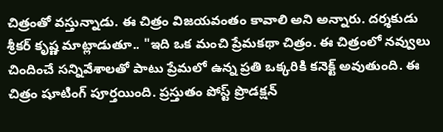చిత్రంతో వస్తున్నాడు. ఈ చిత్రం విజయవంతం కావాలి అని అన్నారు. దర్శకుడు శ్రీకర్ కృష్ణ మాట్లాడుతూ.. "ఇది ఒక మంచి ప్రేమకథా చిత్రం. ఈ చిత్రంలో నవ్వులు చిందించే సన్నివేశాలతో పాటు ప్రేమలో ఉన్న ప్రతి ఒక్కరికి కనెక్ట్ అవుతుంది. ఈ చిత్రం షూటింగ్ పూర్తయింది. ప్రస్తుతం పోస్ట్ ప్రొడక్షన్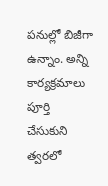పనుల్లో బిజీగా ఉన్నాం. అన్ని కార్యక్రమాలు పూర్తి చేసుకుని త్వరలో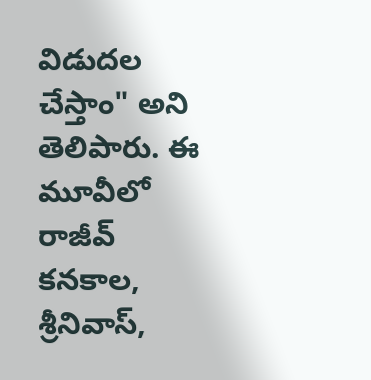విడుదల చేస్తాం" అని తెలిపారు. ఈ మూవీలో రాజీవ్ కనకాల, శ్రీనివాస్,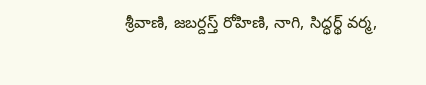శ్రీవాణి, జబర్దస్త్ రోహిణి, నాగి, సిద్ధర్థ్ వర్మ,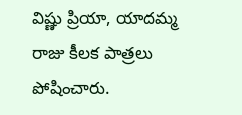విష్ణు ప్రియా, యాదమ్మ రాజు కీలక పాత్రలు పోషించారు.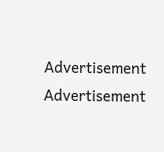Advertisement
Advertisement